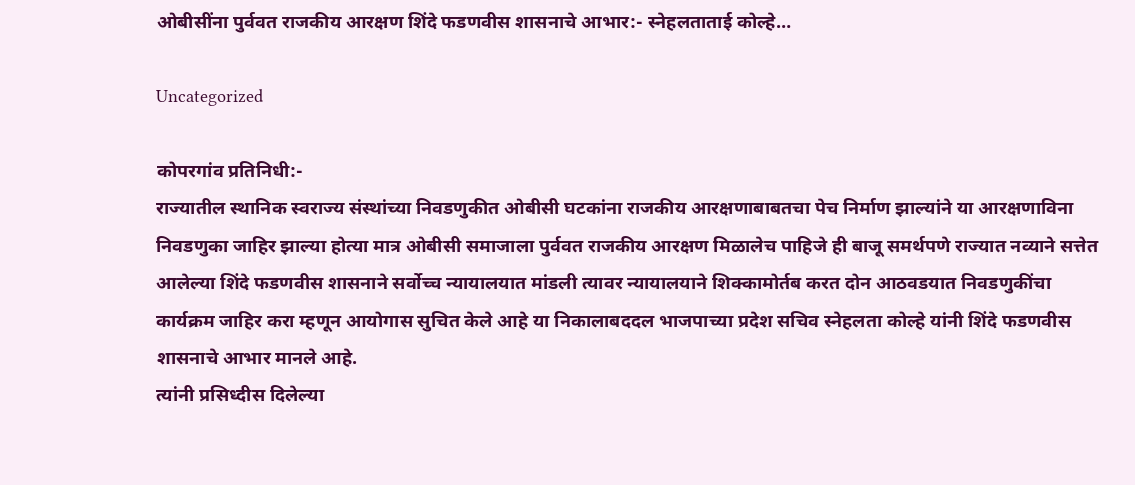ओबीसींना पुर्ववत राजकीय आरक्षण शिंदे फडणवीस शासनाचे आभार:- स्नेहलताताई कोल्हे…

Uncategorized

कोपरगांव प्रतिनिधी:-
राज्यातील स्थानिक स्वराज्य संस्थांच्या निवडणुकीत ओबीसी घटकांना राजकीय आरक्षणाबाबतचा पेच निर्माण झाल्यांने या आरक्षणाविना निवडणुका जाहिर झाल्या होत्या मात्र ओबीसी समाजाला पुर्ववत राजकीय आरक्षण मिळालेच पाहिजे ही बाजू समर्थपणे राज्यात नव्याने सत्तेत आलेल्या शिंदे फडणवीस शासनाने सर्वोच्च न्यायालयात मांडली त्यावर न्यायालयाने शिक्कामोर्तब करत दोन आठवडयात निवडणुकींचा कार्यक्रम जाहिर करा म्हणून आयोगास सुचित केले आहे या निकालाबददल भाजपाच्या प्रदेश सचिव स्नेहलता कोल्हे यांनी शिंदे फडणवीस शासनाचे आभार मानले आहे.
त्यांनी प्रसिध्दीस दिलेल्या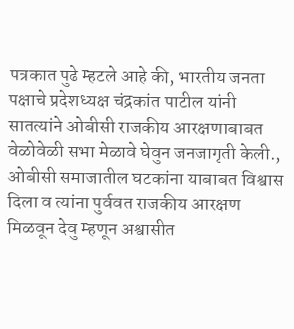पत्रकात पुढे म्हटले आहे की, भारतीय जनता पक्षाचे प्रदेशध्यक्ष चंद्रकांत पाटील यांनी सातत्यांने ओबीसी राजकीय आरक्षणाबाबत वेळोवेळी सभा मेळावे घेवुन जनजागृती केली., ओबीसी समाजातील घटकांना याबाबत विश्वास दिला व त्यांना पुर्ववत राजकीय आरक्षण मिळवून देवु म्हणून अश्वासीत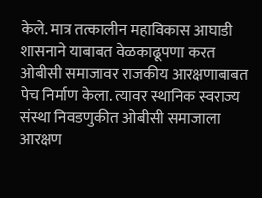केले. मात्र तत्कालीन महाविकास आघाडी शासनाने याबाबत वेळकाढूपणा करत ओबीसी समाजावर राजकीय आरक्षणाबाबत पेच निर्माण केला. त्यावर स्थानिक स्वराज्य संस्था निवडणुकीत ओबीसी समाजाला आरक्षण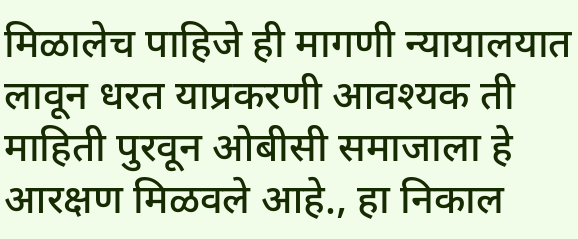मिळालेच पाहिजे ही मागणी न्यायालयात लावून धरत याप्रकरणी आवश्यक ती माहिती पुरवून ओबीसी समाजाला हे आरक्षण मिळवले आहे., हा निकाल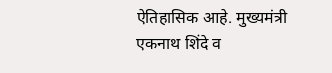ऐतिहासिक आहे. मुख्यमंत्री एकनाथ शिंदे व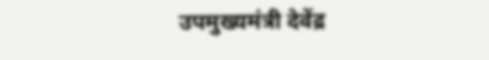उपमुख्यमंत्री देवेंद्र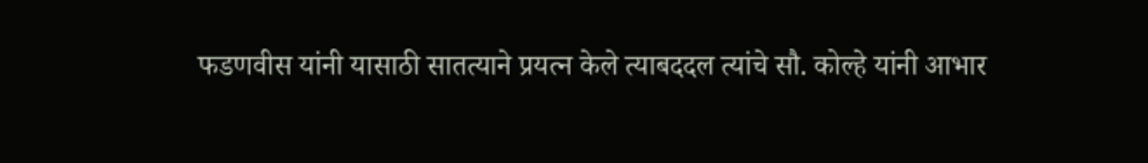फडणवीस यांनी यासाठी सातत्याने प्रयत्न केले त्याबददल त्यांचे सौ. कोल्हे यांनी आभार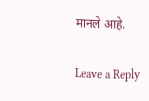मानले आहे.

Leave a Reply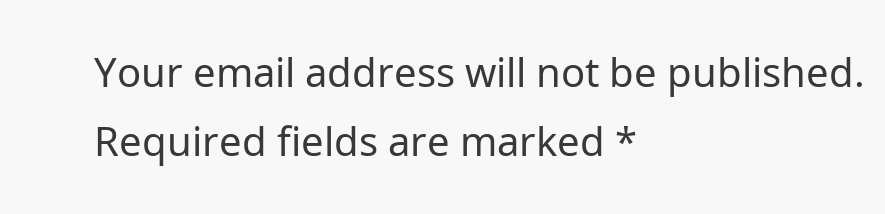Your email address will not be published. Required fields are marked *